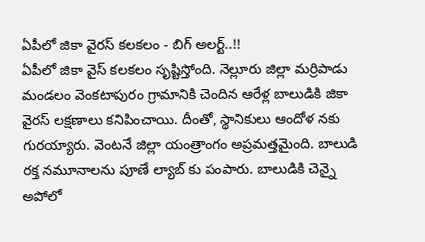ఏపీలో జికా వైరస్ కలకలం - బిగ్ అలర్ట్..!!
ఏపీలో జికా వైస్ కలకలం సృష్టిస్తోంది. నెల్లూరు జిల్లా మర్రిపాడు మండలం వెంకటాపురం గ్రామానికి చెందిన ఆరేళ్ల బాలుడికి జికా వైరస్ లక్షణాలు కనిపించాయి. దీంతో, స్థానికులు ఆందోళ నకు గురయ్యారు. వెంటనే జిల్లా యంత్రాంగం అప్రమత్తమైంది. బాలుడి రక్త నమూనాలను పూణే ల్యాబ్ కు పంపారు. బాలుడికి చెన్నై అపోలో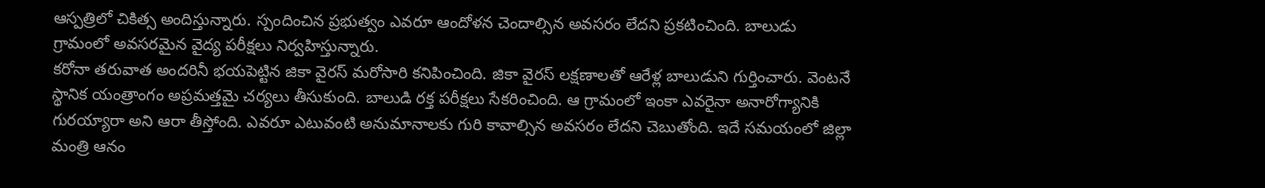ఆస్పత్రిలో చికిత్స అందిస్తున్నారు. స్పందించిన ప్రభుత్వం ఎవరూ ఆందోళన చెందాల్సిన అవసరం లేదని ప్రకటించింది. బాలుడు గ్రామంలో అవసరమైన వైద్య పరీక్షలు నిర్వహిస్తున్నారు.
కరోనా తరువాత అందరినీ భయపెట్టిన జికా వైరస్ మరోసారి కనిపించింది. జికా వైరస్ లక్షణాలతో ఆరేళ్ల బాలుడుని గుర్తించారు. వెంటనే స్థానిక యంత్రాంగం అప్రమత్తమై చర్యలు తీసుకుంది. బాలుడి రక్త పరీక్షలు సేకరించింది. ఆ గ్రామంలో ఇంకా ఎవరైనా అనారోగ్యానికి గురయ్యారా అని ఆరా తీస్తోంది. ఎవరూ ఎటువంటి అనుమానాలకు గురి కావాల్సిన అవసరం లేదని చెబుతోంది. ఇదే సమయంలో జిల్లా మంత్రి ఆనం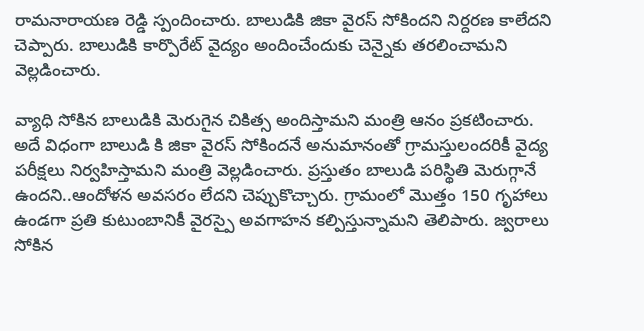రామనారాయణ రెడ్డి స్పందించారు. బాలుడికి జికా వైరస్ సోకిందని నిర్దరణ కాలేదని చెప్పారు. బాలుడికి కార్పొరేట్ వైద్యం అందించేందుకు చెన్నైకు తరలించామని వెల్లడించారు.

వ్యాధి సోకిన బాలుడికి మెరుగైన చికిత్స అందిస్తామని మంత్రి ఆనం ప్రకటించారు. అదే విధంగా బాలుడి కి జికా వైరస్ సోకిందనే అనుమానంతో గ్రామస్తులందరికీ వైద్య పరీక్షలు నిర్వహిస్తామని మంత్రి వెల్లడించారు. ప్రస్తుతం బాలుడి పరిస్థితి మెరుగ్గానే ఉందని..ఆందోళన అవసరం లేదని చెప్పుకొచ్చారు. గ్రామంలో మొత్తం 150 గృహాలు ఉండగా ప్రతి కుటుంబానికీ వైరస్పై అవగాహన కల్పిస్తున్నామని తెలిపారు. జ్వరాలు సోకిన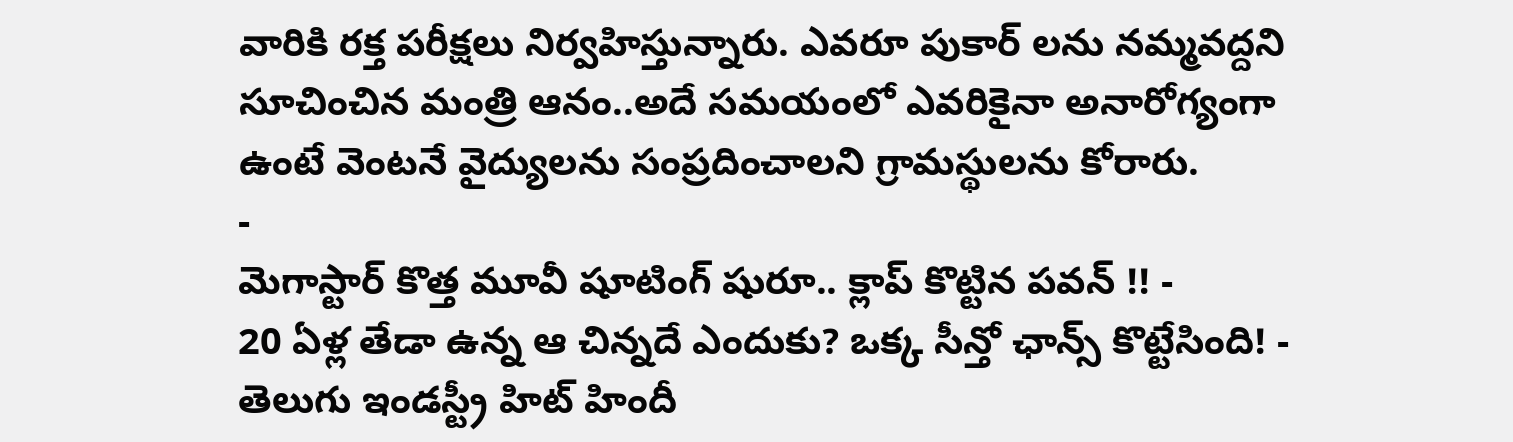వారికి రక్త పరీక్షలు నిర్వహిస్తున్నారు. ఎవరూ పుకార్ లను నమ్మవద్దని సూచించిన మంత్రి ఆనం..అదే సమయంలో ఎవరికైనా అనారోగ్యంగా ఉంటే వెంటనే వైద్యులను సంప్రదించాలని గ్రామస్థులను కోరారు.
-
మెగాస్టార్ కొత్త మూవీ షూటింగ్ షురూ.. క్లాప్ కొట్టిన పవన్ !! -
20 ఏళ్ల తేడా ఉన్న ఆ చిన్నదే ఎందుకు? ఒక్క సీన్తో ఛాన్స్ కొట్టేసింది! -
తెలుగు ఇండస్ట్రీ హిట్ హిందీ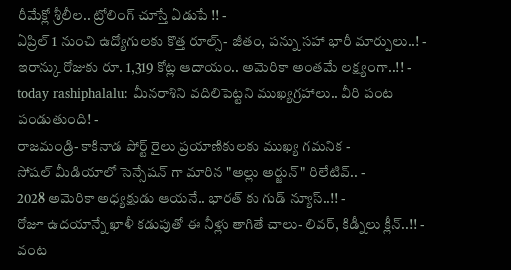రీమేక్లో శ్రీలీల.. ట్రోలింగ్ చూస్తే ఏడుపే !! -
ఏప్రిల్ 1 నుంచి ఉద్యోగులకు కొత్త రూల్స్- జీతం, పన్ను సహా భారీ మార్పులు..! -
ఇరాన్కు రోజుకు రూ. 1,319 కోట్ల ఆదాయం.. అమెరికా అంతమే లక్ష్యంగా..!! -
today rashiphalalu: మీనరాశిని వదిలిపెట్టని ముఖ్యగ్రహాలు.. వీరి పంట పండుతుంది! -
రాజమండ్రి- కాకినాడ పోర్ట్ రైలు ప్రయాణికులకు ముఖ్య గమనిక -
సోషల్ మీడియాలో సెన్సేషన్ గా మారిన "అల్లు అర్జున్" రిలేటివ్.. -
2028 అమెరికా అధ్యక్షుడు ఆయనే.. భారత్ కు గుడ్ న్యూస్..!! -
రోజూ ఉదయాన్నే ఖాళీ కడుపుతో ఈ నీళ్లు తాగితే చాలు- లివర్, కిడ్నీలు క్లీన్..!! -
వంట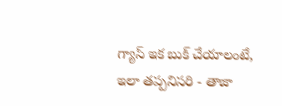గ్యాస్ ఇక బుక్ చేయాలంటే, ఇలా తప్పనిసరి - తాజా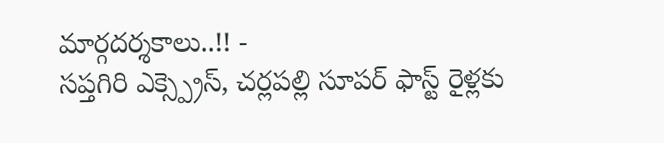మార్గదర్శకాలు..!! -
సప్తగిరి ఎక్స్ప్రెస్, చర్లపల్లి సూపర్ ఫాస్ట్ రైళ్లకు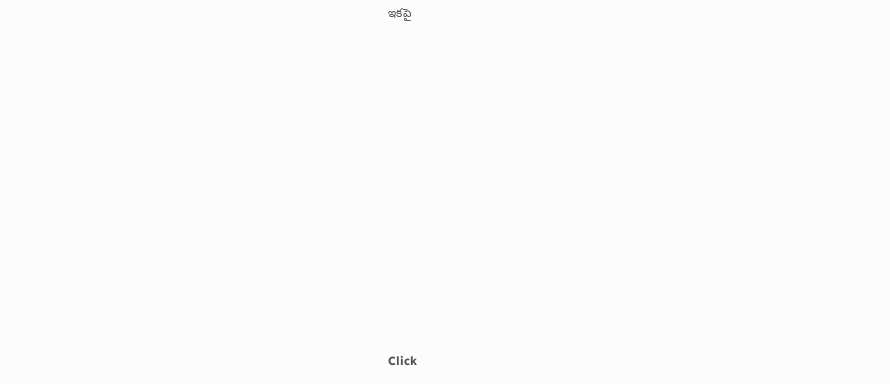ఇకపై












Click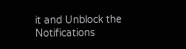it and Unblock the Notifications